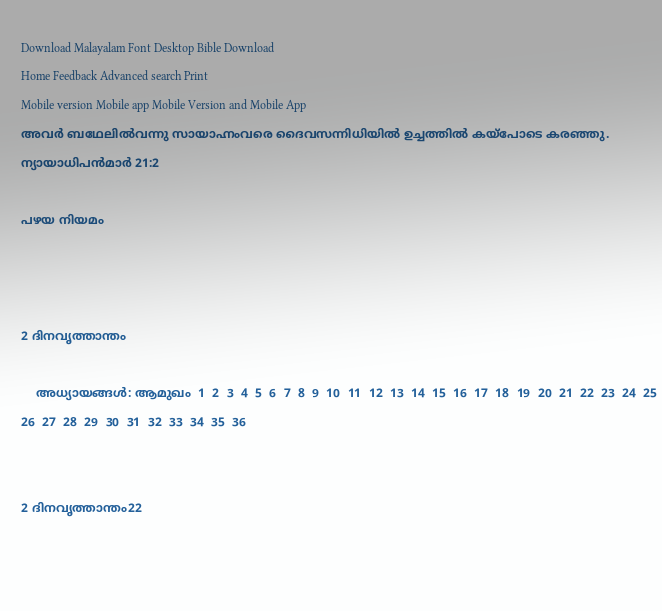Download Malayalam Font Desktop Bible Download
Home Feedback Advanced search Print
Mobile version Mobile app Mobile Version and Mobile App
അവര്‍ ബഥേലില്‍വന്നു സായാഹ്നംവരെ ദൈവസന്നിധിയില്‍ ഉച്ചത്തില്‍ കയ്പോടെ കരഞ്ഞു.
ന്യായാധിപന്‍മാര്‍ 21:2

പഴയ നിയമം



2 ദിനവൃത്താന്തം

    അധ്യായങ്ങള്‍: ആമുഖം  1  2  3  4  5  6  7  8  9  10  11  12  13  14  15  16  17  18  19  20  21  22  23  24  25  26  27  28  29  30  31  32  33  34  35  36


2 ദിനവൃത്താന്തം22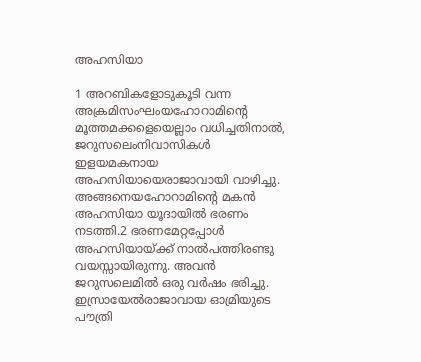അഹസിയാ

1 അറബികളോടുകൂടി വന്ന അക്രമിസംഘംയഹോറാമിന്‍റെ മൂത്തമക്കളെയെല്ലാം വധിച്ചതിനാല്‍, ജറുസലെംനിവാസികള്‍ ഇളയമകനായ അഹസിയായെരാജാവായി വാഴിച്ചു. അങ്ങനെയഹോറാമിന്‍റെ മകന്‍ അഹസിയാ യൂദായില്‍ ഭരണം നടത്തി.2 ഭരണമേറ്റപ്പോള്‍ അഹസിയായ്ക്ക് നാല്‍പത്തിരണ്ടു വയസ്സായിരുന്നു. അവന്‍ ജറുസലെമില്‍ ഒരു വര്‍ഷം ഭരിച്ചു. ഇസ്രായേല്‍രാജാവായ ഓമ്രിയുടെ പൗത്രി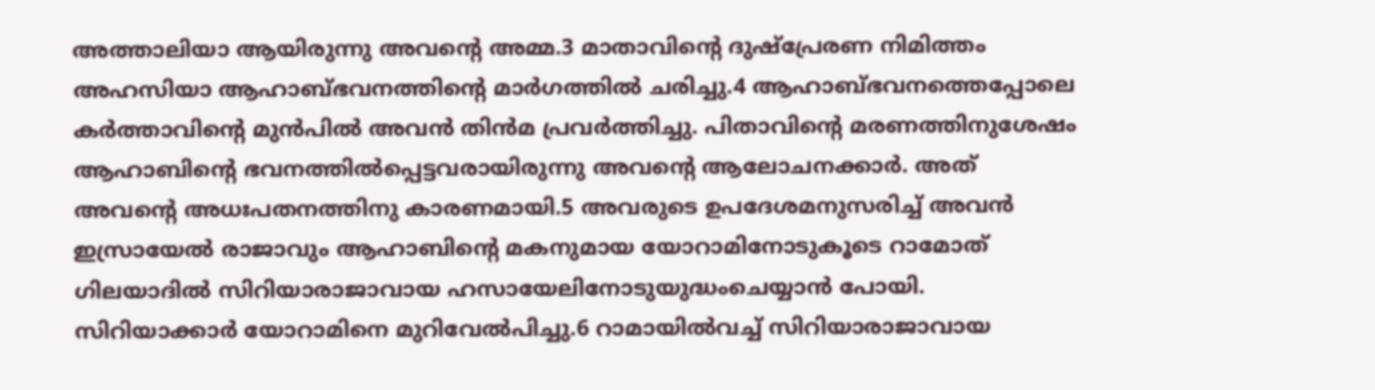അത്താലിയാ ആയിരുന്നു അവന്‍റെ അമ്മ.3 മാതാവിന്‍റെ ദുഷ്പ്രേരണ നിമിത്തം അഹസിയാ ആഹാബ്ഭവനത്തിന്‍റെ മാര്‍ഗത്തില്‍ ചരിച്ചു.4 ആഹാബ്ഭവനത്തെപ്പോലെ കര്‍ത്താവിന്‍റെ മുന്‍പില്‍ അവന്‍ തിന്‍മ പ്രവര്‍ത്തിച്ചു. പിതാവിന്‍റെ മരണത്തിനുശേഷം ആഹാബിന്‍റെ ഭവനത്തില്‍പ്പെട്ടവരായിരുന്നു അവന്‍റെ ആലോചനക്കാര്‍. അത് അവന്‍റെ അധഃപതനത്തിനു കാരണമായി.5 അവരുടെ ഉപദേശമനുസരിച്ച് അവന്‍ ഇസ്രായേല്‍ രാജാവും ആഹാബിന്‍റെ മകനുമായ യോറാമിനോടുകൂടെ റാമോത് ഗിലയാദില്‍ സിറിയാരാജാവായ ഹസായേലിനോടുയുദ്ധംചെയ്യാന്‍ പോയി. സിറിയാക്കാര്‍ യോറാമിനെ മുറിവേല്‍പിച്ചു.6 റാമായില്‍വച്ച് സിറിയാരാജാവായ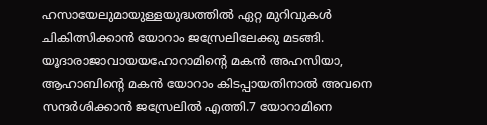ഹസായേലുമായുള്ളയുദ്ധത്തില്‍ ഏറ്റ മുറിവുകള്‍ ചികിത്സിക്കാന്‍ യോറാം ജസ്രേലിലേക്കു മടങ്ങി. യൂദാരാജാവായയഹോറാമിന്‍റെ മകന്‍ അഹസിയാ, ആഹാബിന്‍റെ മകന്‍ യോറാം കിടപ്പായതിനാല്‍ അവനെ സന്ദര്‍ശിക്കാന്‍ ജസ്രേലില്‍ എത്തി.7 യോറാമിനെ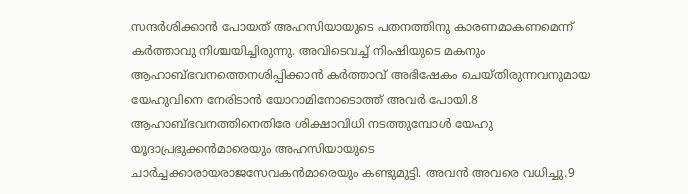സന്ദര്‍ശിക്കാന്‍ പോയത് അഹസിയായുടെ പതനത്തിനു കാരണമാകണമെന്ന് കര്‍ത്താവു നിശ്ചയിച്ചിരുന്നു. അവിടെവച്ച് നിംഷിയുടെ മകനും ആഹാബ്ഭവനത്തെനശിപ്പിക്കാന്‍ കര്‍ത്താവ് അഭിഷേകം ചെയ്തിരുന്നവനുമായ യേഹുവിനെ നേരിടാന്‍ യോറാമിനോടൊത്ത് അവര്‍ പോയി.8 ആഹാബ്ഭവനത്തിനെതിരേ ശിക്ഷാവിധി നടത്തുമ്പോള്‍ യേഹു യൂദാപ്രഭുക്കന്‍മാരെയും അഹസിയായുടെ ചാര്‍ച്ചക്കാരായരാജസേവകന്‍മാരെയും കണ്ടുമുട്ടി. അവന്‍ അവരെ വധിച്ചു.9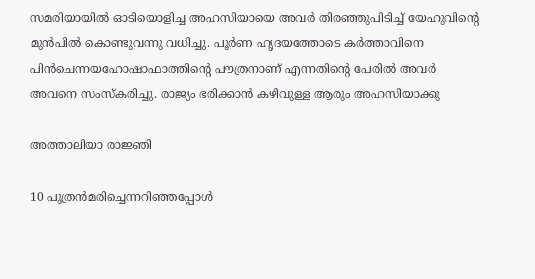സമരിയായില്‍ ഓടിയൊളിച്ച അഹസിയായെ അവര്‍ തിരഞ്ഞുപിടിച്ച് യേഹുവിന്‍റെ മുന്‍പില്‍ കൊണ്ടുവന്നു വധിച്ചു. പൂര്‍ണ ഹൃദയത്തോടെ കര്‍ത്താവിനെ പിന്‍ചെന്നയഹോഷാഫാത്തിന്‍റെ പൗത്രനാണ് എന്നതിന്‍റെ പേരില്‍ അവര്‍ അവനെ സംസ്കരിച്ചു. രാജ്യം ഭരിക്കാന്‍ കഴിവുള്ള ആരും അഹസിയാക്കു

അത്താലിയാ രാജ്ഞി

10 പുത്രന്‍മരിച്ചെന്നറിഞ്ഞപ്പോള്‍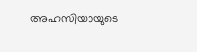അഹസിയായുടെ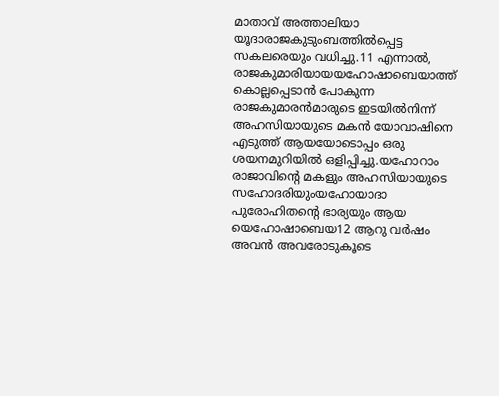മാതാവ് അത്താലിയാ യൂദാരാജകുടുംബത്തില്‍പ്പെട്ട സകലരെയും വധിച്ചു.11 എന്നാല്‍, രാജകുമാരിയായയഹോഷാബെയാത്ത് കൊല്ലപ്പെടാന്‍ പോകുന്ന രാജകുമാരന്‍മാരുടെ ഇടയില്‍നിന്ന് അഹസിയായുടെ മകന്‍ യോവാഷിനെ എടുത്ത് ആയയോടൊപ്പം ഒരു ശയനമുറിയില്‍ ഒളിപ്പിച്ചു.യഹോറാം രാജാവിന്‍റെ മകളും അഹസിയായുടെ സഹോദരിയുംയഹോയാദാ പുരോഹിതന്‍റെ ഭാര്യയും ആയ യെഹോഷാബെയ12 ആറു വര്‍ഷം അവന്‍ അവരോടുകൂടെ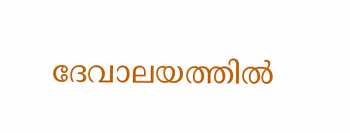ദേവാലയത്തില്‍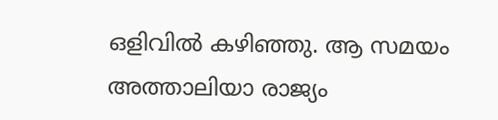ഒളിവില്‍ കഴിഞ്ഞു. ആ സമയം അത്താലിയാ രാജ്യം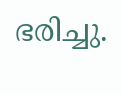ഭരിച്ചു.